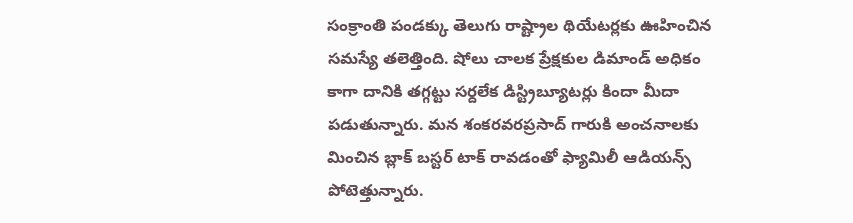సంక్రాంతి పండక్కు తెలుగు రాష్ట్రాల థియేటర్లకు ఊహించిన సమస్యే తలెత్తింది. షోలు చాలక ప్రేక్షకుల డిమాండ్ అధికం కాగా దానికి తగ్గట్టు సర్దలేక డిస్ట్రిబ్యూటర్లు కిందా మీదా పడుతున్నారు. మన శంకరవరప్రసాద్ గారుకి అంచనాలకు మించిన బ్లాక్ బస్టర్ టాక్ రావడంతో ఫ్యామిలీ ఆడియన్స్ పోటెత్తున్నారు.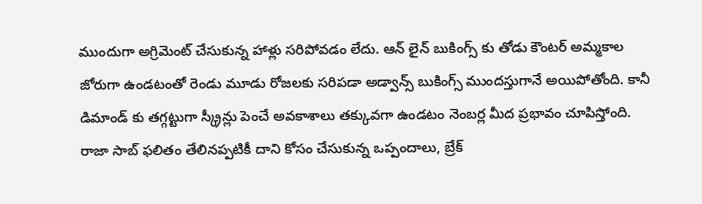ముందుగా అగ్రిమెంట్ చేసుకున్న హాళ్లు సరిపోవడం లేదు. ఆన్ లైన్ బుకింగ్స్ కు తోడు కౌంటర్ అమ్మకాల జోరుగా ఉండటంతో రెండు మూడు రోజలకు సరిపడా అడ్వాన్స్ బుకింగ్స్ ముందస్తుగానే అయిపోతోంది. కానీ డిమాండ్ కు తగ్గట్టుగా స్క్రీన్లు పెంచే అవకాశాలు తక్కువగా ఉండటం నెంబర్ల మీద ప్రభావం చూపిస్తోంది.
రాజా సాబ్ ఫలితం తేలినప్పటికీ దాని కోసం చేసుకున్న ఒప్పందాలు, బ్రేక్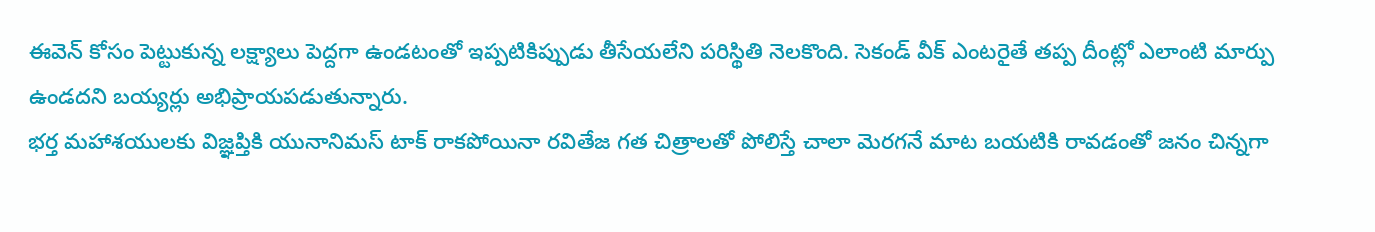ఈవెన్ కోసం పెట్టుకున్న లక్ష్యాలు పెద్దగా ఉండటంతో ఇప్పటికిప్పుడు తీసేయలేని పరిస్థితి నెలకొంది. సెకండ్ వీక్ ఎంటరైతే తప్ప దీంట్లో ఎలాంటి మార్పు ఉండదని బయ్యర్లు అభిప్రాయపడుతున్నారు.
భర్త మహాశయులకు విజ్ఞప్తికి యునానిమస్ టాక్ రాకపోయినా రవితేజ గత చిత్రాలతో పోలిస్తే చాలా మెరగనే మాట బయటికి రావడంతో జనం చిన్నగా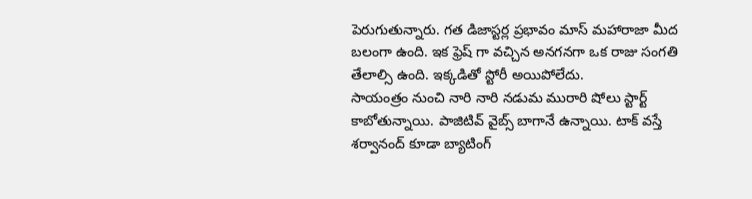పెరుగుతున్నారు. గత డిజాస్టర్ల ప్రభావం మాస్ మహారాజా మీద బలంగా ఉంది. ఇక ఫ్రెష్ గా వచ్చిన అనగనగా ఒక రాజు సంగతి తేలాల్సి ఉంది. ఇక్కడితో స్టోరీ అయిపోలేదు.
సాయంత్రం నుంచి నారి నారి నడుమ మురారి షోలు స్టార్ట్ కాబోతున్నాయి. పాజిటివ్ వైబ్స్ బాగానే ఉన్నాయి. టాక్ వస్తే శర్వానంద్ కూడా బ్యాటింగ్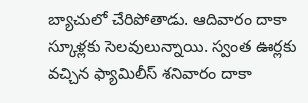బ్యాచులో చేరిపోతాడు. ఆదివారం దాకా స్కూళ్లకు సెలవులున్నాయి. స్వంత ఊర్లకు వచ్చిన ఫ్యామిలీస్ శనివారం దాకా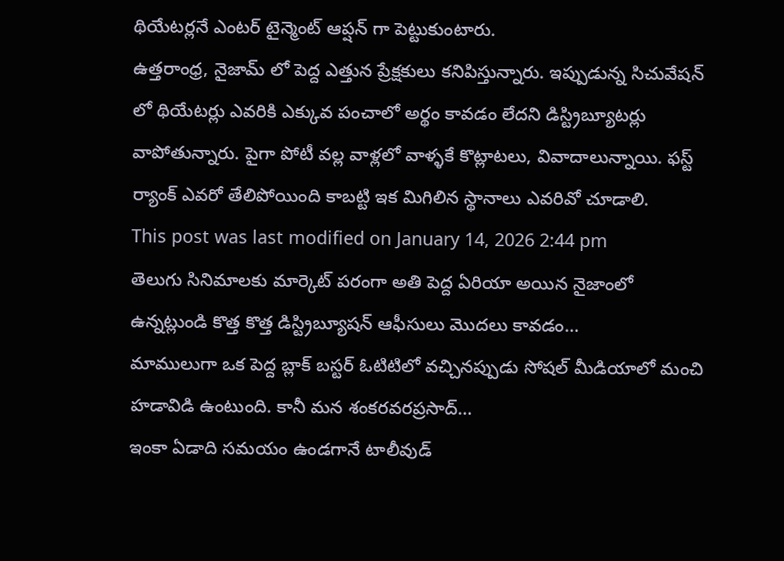థియేటర్లనే ఎంటర్ టైన్మెంట్ ఆప్షన్ గా పెట్టుకుంటారు.
ఉత్తరాంధ్ర, నైజామ్ లో పెద్ద ఎత్తున ప్రేక్షకులు కనిపిస్తున్నారు. ఇప్పుడున్న సిచువేషన్ లో థియేటర్లు ఎవరికి ఎక్కువ పంచాలో అర్థం కావడం లేదని డిస్ట్రిబ్యూటర్లు వాపోతున్నారు. పైగా పోటీ వల్ల వాళ్లలో వాళ్ళకే కొట్లాటలు, వివాదాలున్నాయి. ఫస్ట్ ర్యాంక్ ఎవరో తేలిపోయింది కాబట్టి ఇక మిగిలిన స్థానాలు ఎవరివో చూడాలి.
This post was last modified on January 14, 2026 2:44 pm
తెలుగు సినిమాలకు మార్కెట్ పరంగా అతి పెద్ద ఏరియా అయిన నైజాంలో ఉన్నట్లుండి కొత్త కొత్త డిస్ట్రిబ్యూషన్ ఆఫీసులు మొదలు కావడం…
మాములుగా ఒక పెద్ద బ్లాక్ బస్టర్ ఓటిటిలో వచ్చినప్పుడు సోషల్ మీడియాలో మంచి హడావిడి ఉంటుంది. కానీ మన శంకరవరప్రసాద్…
ఇంకా ఏడాది సమయం ఉండగానే టాలీవుడ్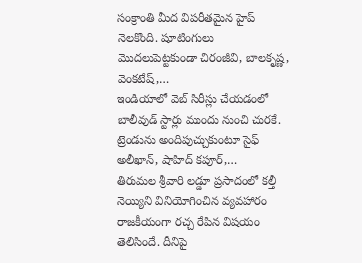సంక్రాంతి మీద విపరీతమైన హైప్ నెలకొంది. షూటింగులు మొదలుపెట్టకుండా చిరంజీవి, బాలకృష్ణ, వెంకటేష్,…
ఇండియాలో వెబ్ సిరీస్లు చేయడంలో బాలీవుడ్ స్టార్లు ముందు నుంచి చురకే. ట్రెండును అందిపుచ్చుకుంటూ సైఫ్ అలీఖాన్, షాహిద్ కపూర్,…
తిరుమల శ్రీవారి లడ్డూ ప్రసాదంలో కల్తీ నెయ్యిని వినియోగించిన వ్యవహారం రాజకీయంగా రచ్చ రేపిన విషయం తెలిసిందే. దీనిపై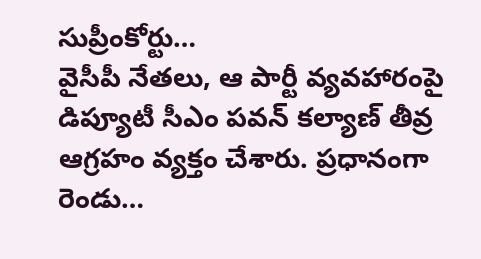సుప్రీంకోర్టు…
వైసీపీ నేతలు, ఆ పార్టీ వ్యవహారంపై డిప్యూటీ సీఎం పవన్ కల్యాణ్ తీవ్ర ఆగ్రహం వ్యక్తం చేశారు. ప్రధానంగా రెండు…